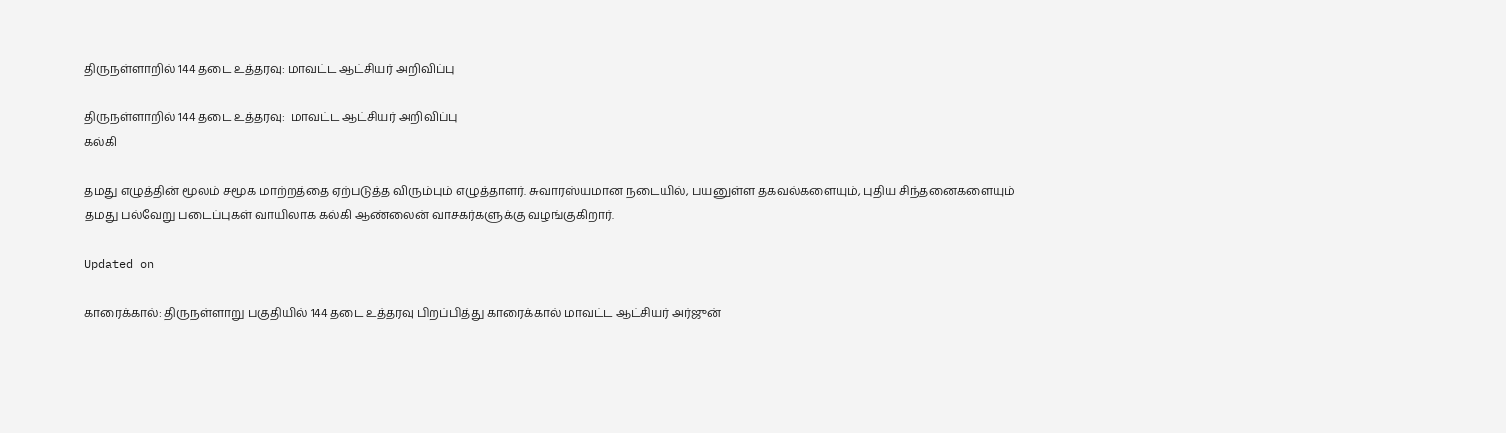திருநள்ளாறில் 144 தடை உத்தரவு: மாவட்ட ஆட்சியர் அறிவிப்பு

திருநள்ளாறில் 144 தடை உத்தரவு:  மாவட்ட ஆட்சியர் அறிவிப்பு
கல்கி

தமது எழுத்தின் மூலம் சமூக மாற்றத்தை ஏற்படுத்த விரும்பும் எழுத்தாளர். சுவாரஸ்யமான நடையில், பயனுள்ள தகவல்களையும், புதிய சிந்தனைகளையும் தமது பல்வேறு படைப்புகள் வாயிலாக கல்கி ஆண்லைன் வாசகர்களுக்கு வழங்குகிறார்.

Updated on

காரைக்கால்: திருநள்ளாறு பகுதியில் 144 தடை உத்தரவு பிறப்பித்து காரைக்கால் மாவட்ட ஆட்சியர் அர்ஜுன்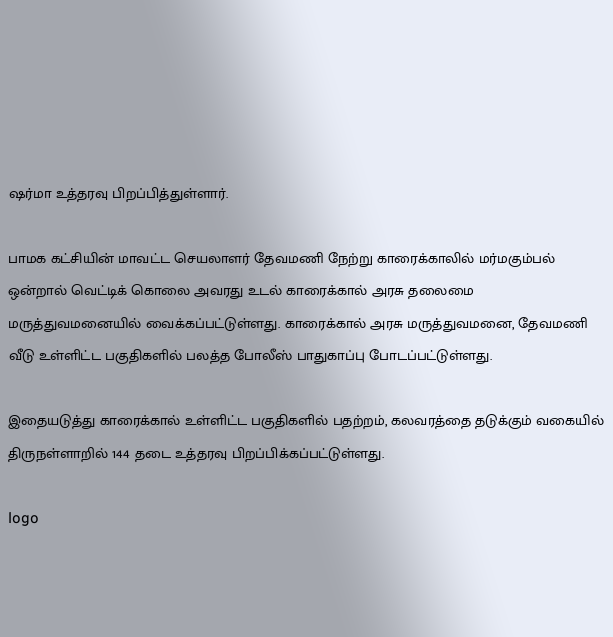ஷர்மா உத்தரவு பிறப்பித்துள்ளார்.

பாமக கட்சியின் மாவட்ட செயலாளர் தேவமணி நேற்று காரைக்காலில் மர்மகும்பல் ஒன்றால் வெட்டிக் கொலை அவரது உடல் காரைக்கால் அரசு தலைமை மருத்துவமனையில் வைக்கப்பட்டுள்ளது. காரைக்கால் அரசு மருத்துவமனை, தேவமணி வீடு உள்ளிட்ட பகுதிகளில் பலத்த போலீஸ் பாதுகாப்பு போடப்பட்டுள்ளது.

இதையடுத்து காரைக்கால் உள்ளிட்ட பகுதிகளில் பதற்றம், கலவரத்தை தடுக்கும் வகையில் திருநள்ளாறில் 144 தடை உத்தரவு பிறப்பிக்கப்பட்டுள்ளது.

logo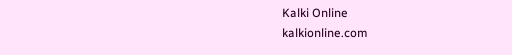Kalki Online
kalkionline.com